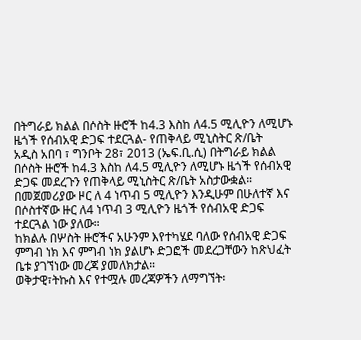በትግራይ ክልል በሶስት ዙሮች ከ4.3 እስከ ለ4.5 ሚሊዮን ለሚሆኑ ዜጎች የሰብአዊ ድጋፍ ተደርጓል- የጠቅላይ ሚኒስትር ጽ/ቤት
አዲስ አበባ ፣ ግንቦት 28፣ 2013 (ኤፍ.ቢ.ሲ) በትግራይ ክልል በሶስት ዙሮች ከ4.3 እስከ ለ4.5 ሚሊዮን ለሚሆኑ ዜጎች የሰብአዊ ድጋፍ መደረጉን የጠቅላይ ሚኒስትር ጽ/ቤት አስታውቋል።
በመጀመሪያው ዞር ለ 4 ነጥብ 5 ሚሊዮን እንዲሁም በሁለተኛ እና በሶስተኛው ዙር ለ4 ነጥብ 3 ሚሊዮን ዜጎች የሰብአዊ ድጋፍ ተደርጓል ነው ያለው።
ከክልሉ በሦስት ዙሮችና አሁንም እየተካሄደ ባለው የሰብአዊ ድጋፍ ምግብ ነክ እና ምግብ ነክ ያልሆኑ ድጋፎች መደረጋቸውን ከጽህፈት ቤቱ ያገኘነው መረጃ ያመለክታል።
ወቅታዊ፣ትኩስ እና የተሟሉ መረጃዎችን ለማግኘት፡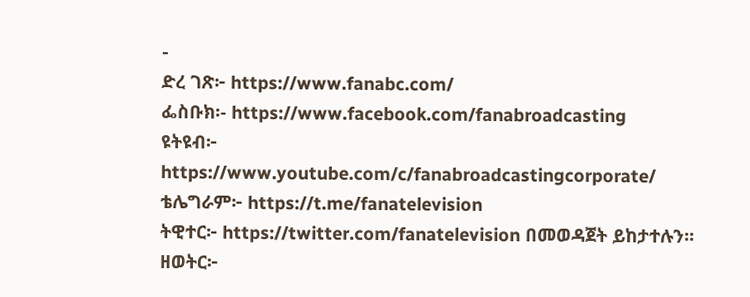-
ድረ ገጽ፦ https://www.fanabc.com/
ፌስቡክ፡- https://www.facebook.com/fanabroadcasting
ዩትዩብ፦ https://www.youtube.com/c/fanabroadcastingcorporate/
ቴሌግራም፦ https://t.me/fanatelevision
ትዊተር፦ https://twitter.com/fanatelevision በመወዳጀት ይከታተሉን፡፡
ዘወትር፦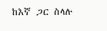ከእኛ ጋር ስላሉ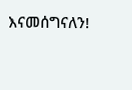እናመሰግናለን!